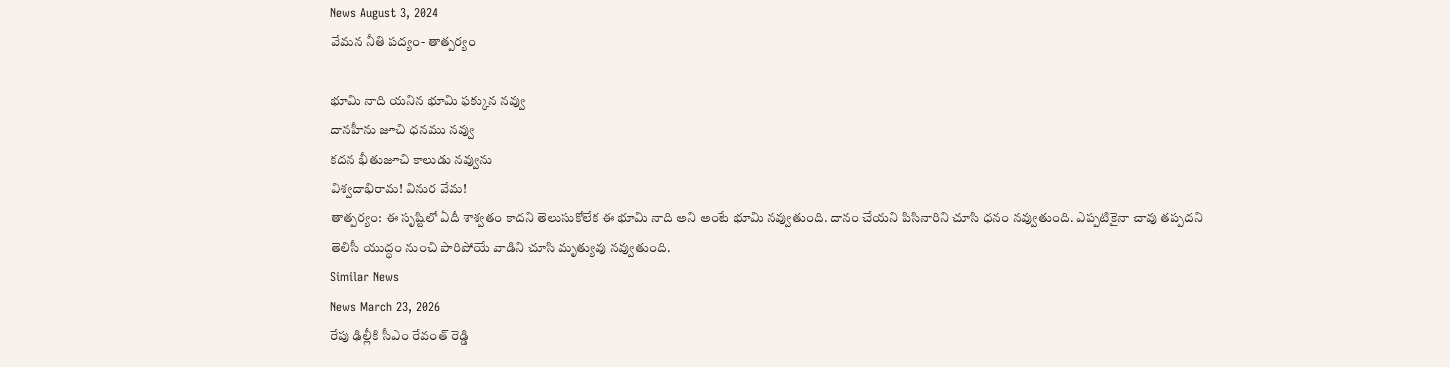News August 3, 2024
వేమన నీతి పద్యం- తాత్పర్యం

భూమి నాది యనిన భూమి ఫక్కున నవ్వు
దానహీను జూచి ధనము నవ్వు
కదన భీతుజూచి కాలుడు నవ్వును
విశ్వదాభిరామ! వినుర వేమ!
తాత్పర్యం: ఈ సృష్టిలో ఏదీ శాశ్వతం కాదని తెలుసుకోలేక ఈ భూమి నాది అని అంటే భూమి నవ్వుతుంది. దానం చేయని పిసినారిని చూసి ధనం నవ్వుతుంది. ఎప్పటికైనా చావు తప్పదని తెలిసీ యుద్ధం నుంచి పారిపోయే వాడిని చూసి మృత్యువు నవ్వుతుంది.
Similar News
News March 23, 2026
రేపు ఢిల్లీకి సీఎం రేవంత్ రెడ్డి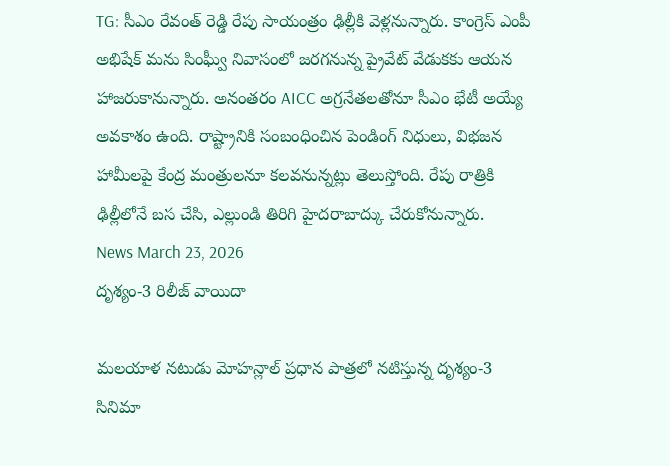TG: సీఎం రేవంత్ రెడ్డి రేపు సాయంత్రం ఢిల్లీకి వెళ్లనున్నారు. కాంగ్రెస్ ఎంపీ అభిషేక్ మను సింఘ్వీ నివాసంలో జరగనున్న ప్రైవేట్ వేడుకకు ఆయన హాజరుకానున్నారు. అనంతరం AICC అగ్రనేతలతోనూ సీఎం భేటీ అయ్యే అవకాశం ఉంది. రాష్ట్రానికి సంబంధించిన పెండింగ్ నిధులు, విభజన హామీలపై కేంద్ర మంత్రులనూ కలవనున్నట్లు తెలుస్తోంది. రేపు రాత్రికి ఢిల్లీలోనే బస చేసి, ఎల్లుండి తిరిగి హైదరాబాద్కు చేరుకోనున్నారు.
News March 23, 2026
దృశ్యం-3 రిలీజ్ వాయిదా

మలయాళ నటుడు మోహన్లాల్ ప్రధాన పాత్రలో నటిస్తున్న దృశ్యం-3 సినిమా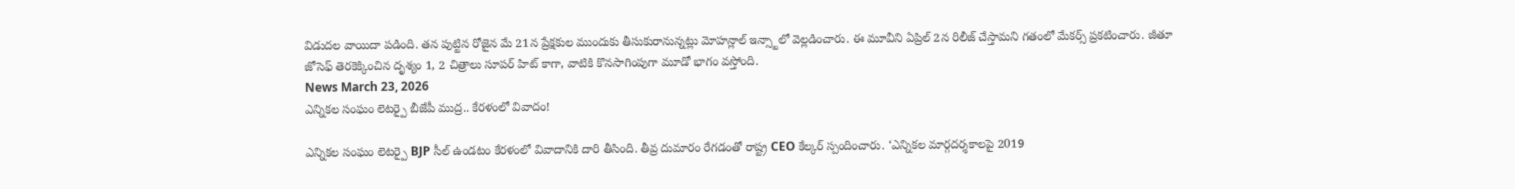విడుదల వాయిదా పడింది. తన పుట్టిన రోజైన మే 21న ప్రేక్షకుల ముందుకు తీసుకురానున్నట్లు మోహన్లాల్ ఇన్స్టాలో వెల్లడించారు. ఈ మూవీని ఏప్రిల్ 2న రిలీజ్ చేస్తామని గతంలో మేకర్స్ ప్రకటించారు. జీతూ జోసెఫ్ తెరకెక్కించిన దృశ్యం 1, 2 చిత్రాలు సూపర్ హిట్ కాగా, వాటికి కొనసాగింపుగా మూడో భాగం వస్తోంది.
News March 23, 2026
ఎన్నికల సంఘం లెటర్పై బీజేపీ ముద్ర.. కేరళంలో వివాదం!

ఎన్నికల సంఘం లెటర్పై BJP సీల్ ఉండటం కేరళంలో వివాదానికి దారి తీసింది. తీవ్ర దుమారం రేగడంతో రాష్ట్ర CEO కేల్కర్ స్పందించారు. ‘ఎన్నికల మార్గదర్శకాలపై 2019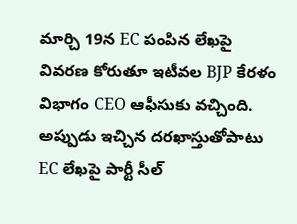మార్చి 19న EC పంపిన లేఖపై వివరణ కోరుతూ ఇటీవల BJP కేరళం విభాగం CEO ఆఫీసుకు వచ్చింది. అప్పుడు ఇచ్చిన దరఖాస్తుతోపాటు EC లేఖపై పార్టీ సీల్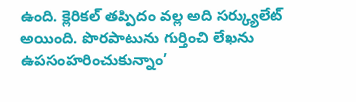ఉంది. క్లెరికల్ తప్పిదం వల్ల అది సర్క్యులేట్ అయింది. పొరపాటును గుర్తించి లేఖను ఉపసంహరించుకున్నాం’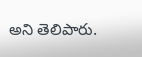అని తెలిపారు.